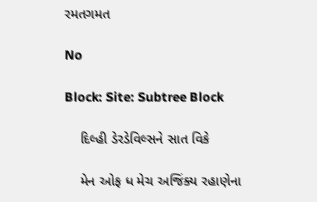રમતગમત

No

Block: Site: Subtree Block

    દિલ્હી ડેરડેવિલ્સને સાત વિકે

    મેન ઓફ ધ મેચ અજિંક્ય રહાણેના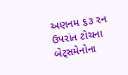અણનમ ૬૩ રન ઉપરાંત ટોચના બેટ્સમેનોના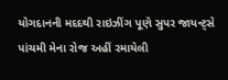યોગદાનની મદદથી રાઇઝીંગ પૂણે સુપર જાયન્ટ્સે પાંચમી મેના રોજ અહીં રમાયેલી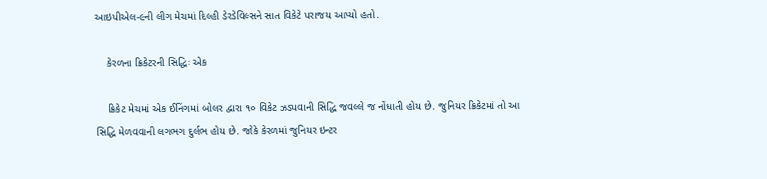આઇપીએલ-૯ની લીગ મેચમાં દિલ્હી ડેરડેવિલ્સને સાત વિકેટે પરાજય આપ્યો હતો.

    કેરળના ક્રિકેટરની સિદ્ધિઃ એક

    ક્રિકેટ મેચમાં એક ઈનિંગમાં બોલર દ્વારા ૧૦ વિકેટ ઝડપવાની સિદ્ધિ જવલ્લે જ નોંધાતી હોય છે. જુનિયર ક્રિકેટમાં તો આ સિદ્ધિ મેળવવાની લગભગ દુર્લભ હોય છે. જોકે કેરળમાં જુનિયર ઇન્ટર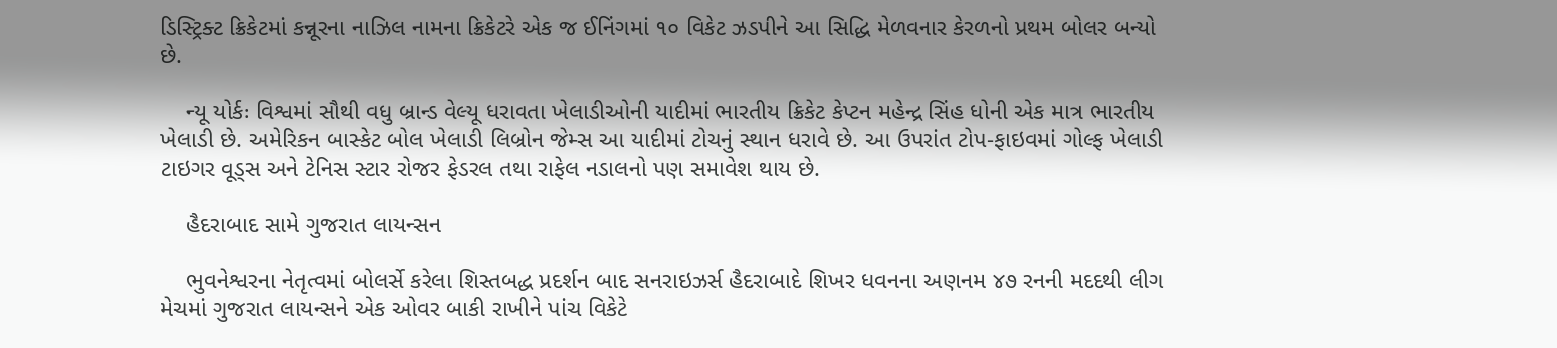ડિસ્ટ્રિક્ટ ક્રિકેટમાં કન્નૂરના નાઝિલ નામના ક્રિકેટરે એક જ ઈનિંગમાં ૧૦ વિકેટ ઝડપીને આ સિદ્ધિ મેળવનાર કેરળનો પ્રથમ બોલર બન્યો છે.

    ન્યૂ યોર્કઃ વિશ્વમાં સૌથી વધુ બ્રાન્ડ વેલ્યૂ ધરાવતા ખેલાડીઓની યાદીમાં ભારતીય ક્રિકેટ કેપ્ટન મહેન્દ્ર સિંહ ધોની એક માત્ર ભારતીય ખેલાડી છે. અમેરિકન બાસ્કેટ બોલ ખેલાડી લિબ્રોન જેમ્સ આ યાદીમાં ટોચનું સ્થાન ધરાવે છે. આ ઉપરાંત ટોપ-ફાઇવમાં ગોલ્ફ ખેલાડી ટાઇગર વૂડ્સ અને ટેનિસ સ્ટાર રોજર ફેડરલ તથા રાફેલ નડાલનો પણ સમાવેશ થાય છે.

    હૈદરાબાદ સામે ગુજરાત લાયન્સન

    ભુવનેશ્વરના નેતૃત્વમાં બોલર્સે કરેલા શિસ્તબદ્ધ પ્રદર્શન બાદ સનરાઇઝર્સ હૈદરાબાદે શિખર ધવનના અણનમ ૪૭ રનની મદદથી લીગ મેચમાં ગુજરાત લાયન્સને એક ઓવર બાકી રાખીને પાંચ વિકેટે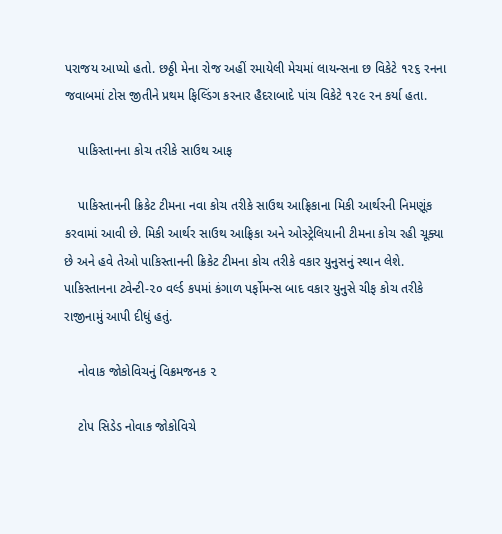પરાજય આપ્યો હતો. છઠ્ઠી મેના રોજ અહીં રમાયેલી મેચમાં લાયન્સના છ વિકેટે ૧૨૬ રનના જવાબમાં ટોસ જીતીને પ્રથમ ફિલ્ડિંગ કરનાર હૈદરાબાદે પાંચ વિકેટે ૧૨૯ રન કર્યા હતા.

    પાકિસ્તાનના કોચ તરીકે સાઉથ આફ

    પાકિસ્તાનની ક્રિકેટ ટીમના નવા કોચ તરીકે સાઉથ આફ્રિકાના મિકી આર્થરની નિમણૂંક કરવામાં આવી છે. મિકી આર્થર સાઉથ આફ્રિકા અને ઓસ્ટ્રેલિયાની ટીમના કોચ રહી ચૂક્યા છે અને હવે તેઓ પાકિસ્તાનની ક્રિકેટ ટીમના કોચ તરીકે વકાર યુનુસનું સ્થાન લેશે. પાકિસ્તાનના ટ્વેન્ટી-૨૦ વર્લ્ડ કપમાં કંગાળ પર્ફોમન્સ બાદ વકાર યુનુસે ચીફ કોચ તરીકે રાજીનામું આપી દીધું હતું.

    નોવાક જોકોવિચનું વિક્રમજનક ૨

    ટોપ સિડેડ નોવાક જોકોવિચે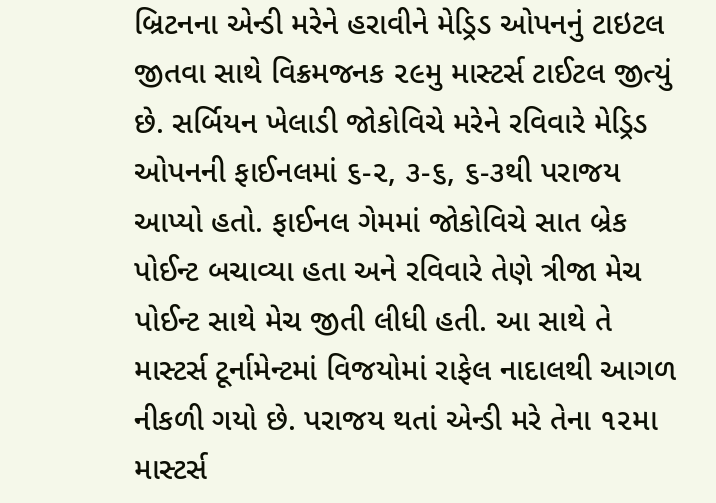બ્રિટનના એન્ડી મરેને હરાવીને મેડ્રિડ ઓપનનું ટાઇટલ જીતવા સાથે વિક્રમજનક ૨૯મુ માસ્ટર્સ ટાઈટલ જીત્યું છે. સર્બિયન ખેલાડી જોકોવિચે મરેને રવિવારે મેડ્રિડ ઓપનની ફાઈનલમાં ૬-૨, ૩-૬, ૬-૩થી પરાજય આપ્યો હતો. ફાઈનલ ગેમમાં જોકોવિચે સાત બ્રેક પોઈન્ટ બચાવ્યા હતા અને રવિવારે તેણે ત્રીજા મેચ પોઈન્ટ સાથે મેચ જીતી લીધી હતી. આ સાથે તે માસ્ટર્સ ટૂર્નામેન્ટમાં વિજયોમાં રાફેલ નાદાલથી આગળ નીકળી ગયો છે. પરાજય થતાં એન્ડી મરે તેના ૧૨મા માસ્ટર્સ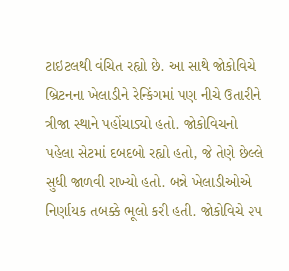ટાઇટલથી વંચિત રહ્યો છે. આ સાથે જોકોવિચે બ્રિટનના ખેલાડીને રેન્કિંગમાં પણ નીચે ઉતારીને ત્રીજા સ્થાને પહોંચાડ્યો હતો. જોકોવિચનો પહેલા સેટમાં દબદબો રહ્યો હતો, જે તેણે છેલ્લે સુધી જાળવી રાખ્યો હતો. બન્ને ખેલાડીઓએ નિર્ણાયક તબક્કે ભૂલો કરી હતી. જોકોવિચે ૨૫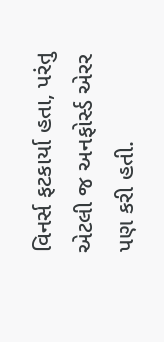વિનર્સ ફટકાર્યા હતા, પરંતુ એટલી જ અનફોર્સ્ડ એરર પણ કરી હતી.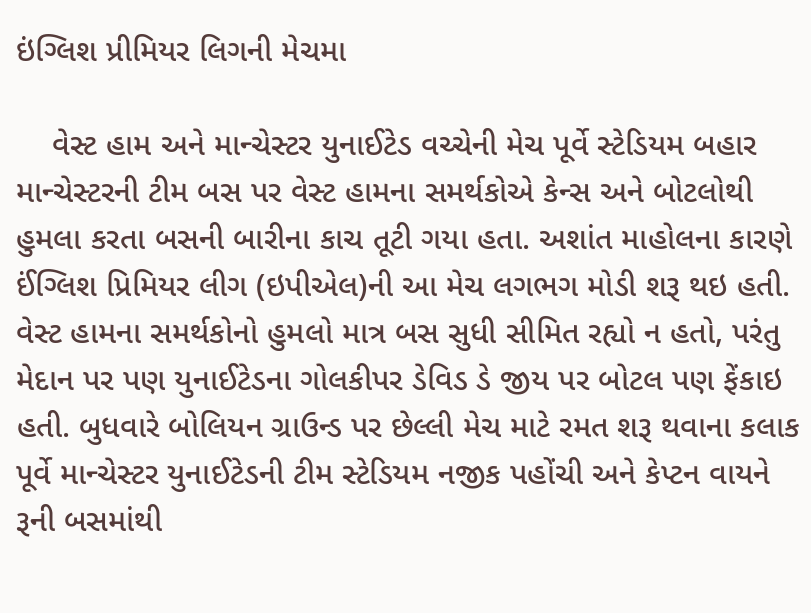ઇંગ્લિશ પ્રીમિયર લિગની મેચમા

    વેસ્ટ હામ અને માન્ચેસ્ટર યુનાઈટેડ વચ્ચેની મેચ પૂર્વે સ્ટેડિયમ બહાર માન્ચેસ્ટરની ટીમ બસ પર વેસ્ટ હામના સમર્થકોએ કેન્સ અને બોટલોથી હુમલા કરતા બસની બારીના કાચ તૂટી ગયા હતા. અશાંત માહોલના કારણે ઈંગ્લિશ પ્રિમિયર લીગ (ઇપીએલ)ની આ મેચ લગભગ મોડી શરૂ થઇ હતી. વેસ્ટ હામના સમર્થકોનો હુમલો માત્ર બસ સુધી સીમિત રહ્યો ન હતો, પરંતુ મેદાન પર પણ યુનાઈટેડના ગોલકીપર ડેવિડ ડે જીય પર બોટલ પણ ફેંકાઇ હતી. બુધવારે બોલિયન ગ્રાઉન્ડ પર છેલ્લી મેચ માટે રમત શરૂ થવાના કલાક પૂર્વે માન્ચેસ્ટર યુનાઈટેડની ટીમ સ્ટેડિયમ નજીક પહોંચી અને કેપ્ટન વાયને રૂની બસમાંથી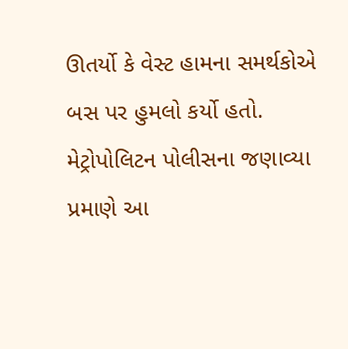ઊતર્યો કે વેસ્ટ હામના સમર્થકોએ બસ પર હુમલો કર્યો હતો. મેટ્રોપોલિટન પોલીસના જણાવ્યા પ્રમાણે આ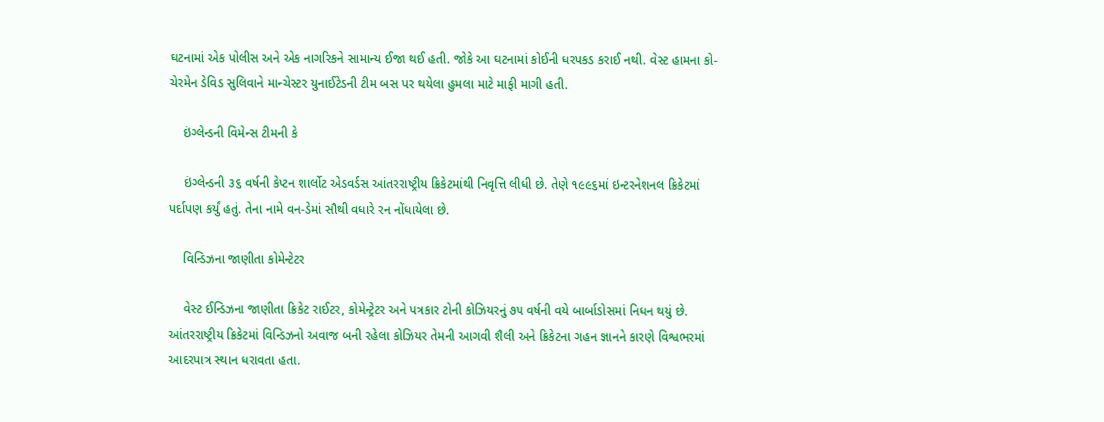ઘટનામાં એક પોલીસ અને એક નાગરિકને સામાન્ય ઈજા થઈ હતી. જોકે આ ઘટનામાં કોઈની ધરપકડ કરાઈ નથી. વેસ્ટ હામના કો-ચેરમેન ડેવિડ સુલિવાને માન્ચેસ્ટર યુનાઈટેડની ટીમ બસ પર થયેલા હુમલા માટે માફી માગી હતી.

    ઇંગ્લેન્ડની વિમેન્સ ટીમની કે

    ઇંગ્લેન્ડની ૩૬ વર્ષની કેપ્ટન શાર્લોટ એડવર્ડસ આંતરરાષ્ટ્રીય ક્રિકેટમાંથી નિવૃત્તિ લીધી છે. તેણે ૧૯૯૬માં ઇન્ટરનેશનલ ક્રિકેટમાં પર્દાપણ કર્યું હતું. તેના નામે વન-ડેમાં સૌથી વધારે રન નોંધાયેલા છે.

    વિન્ડિઝના જાણીતા કોમેન્ટેટર

    વેસ્ટ ઈન્ડિઝના જાણીતા ક્રિકેટ રાઈટર, કોમેન્ટ્રેટર અને પત્રકાર ટોની કોઝિયરનું ૭૫ વર્ષની વયે બાર્બાડોસમાં નિધન થયું છે. આંતરરાષ્ટ્રીય ક્રિકેટમાં વિન્ડિઝનો અવાજ બની રહેલા કોઝિયર તેમની આગવી શૈલી અને ક્રિકેટના ગહન જ્ઞાનને કારણે વિશ્વભરમાં આદરપાત્ર સ્થાન ધરાવતા હતા.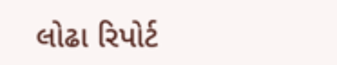લોઢા રિપોર્ટ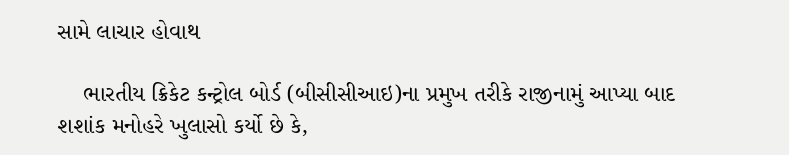સામે લાચાર હોવાથ

    ભારતીય ક્રિકેટ કન્ટ્રોલ બોર્ડ (બીસીસીઆઇ)ના પ્રમુખ તરીકે રાજીનામું આપ્યા બાદ શશાંક મનોહરે ખુલાસો કર્યો છે કે,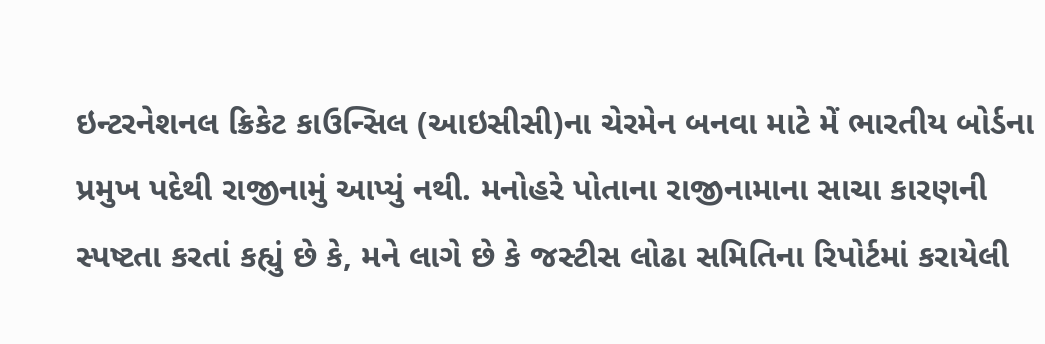ઇન્ટરનેશનલ ક્રિકેટ કાઉન્સિલ (આઇસીસી)ના ચેરમેન બનવા માટે મેં ભારતીય બોર્ડના પ્રમુખ પદેથી રાજીનામું આપ્યું નથી. મનોહરે પોતાના રાજીનામાના સાચા કારણની સ્પષ્ટતા કરતાં કહ્યું છે કે, મને લાગે છે કે જસ્ટીસ લોઢા સમિતિના રિપોર્ટમાં કરાયેલી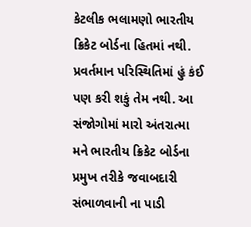કેટલીક ભલામણો ભારતીય ક્રિકેટ બોર્ડના હિતમાં નથી. પ્રવર્તમાન પરિસ્થિતિમાં હું કંઈ પણ કરી શકું તેમ નથી. આ સંજોગોમાં મારો અંતરાત્મા મને ભારતીય ક્રિકેટ બોર્ડના પ્રમુખ તરીકે જવાબદારી સંભાળવાની ના પાડી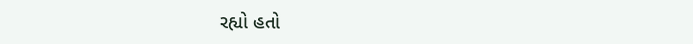રહ્યો હતો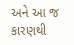અને આ જ કારણથી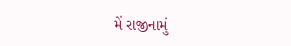મેં રાજીનામું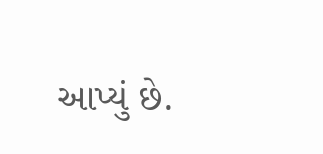આપ્યું છે.